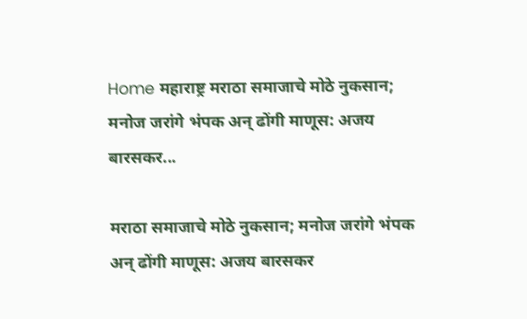Home महाराष्ट्र मराठा समाजाचे मोठे नुकसान; मनोज जरांगे भंपक अन् ढोंगी माणूस: अजय बारसकर...

मराठा समाजाचे मोठे नुकसान; मनोज जरांगे भंपक अन् ढोंगी माणूस: अजय बारसकर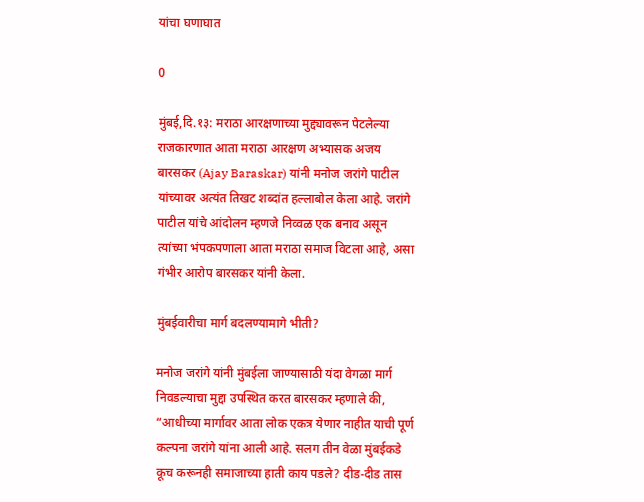यांचा घणाघात

0

मुंबई,दि.१३: मराठा आरक्षणाच्या मुद्द्यावरून पेटलेल्या राजकारणात आता मराठा आरक्षण अभ्यासक अजय बारसकर (Ajay Baraskar) यांनी मनोज जरांगे पाटील यांच्यावर अत्यंत तिखट शब्दांत हल्लाबोल केला आहे. जरांगे पाटील यांचे आंदोलन म्हणजे निव्वळ एक बनाव असून त्यांच्या भंपकपणाला आता मराठा समाज विटला आहे, असा गंभीर आरोप बारसकर यांनी केला.

मुंबईवारीचा मार्ग बदलण्यामागे भीती?

मनोज जरांगे यांनी मुंबईला जाण्यासाठी यंदा वेगळा मार्ग निवडल्याचा मुद्दा उपस्थित करत बारसकर म्हणाले की, “आधीच्या मार्गावर आता लोक एकत्र येणार नाहीत याची पूर्ण कल्पना जरांगे यांना आली आहे. सलग तीन वेळा मुंबईकडे कूच करूनही समाजाच्या हाती काय पडले? दीड-दीड तास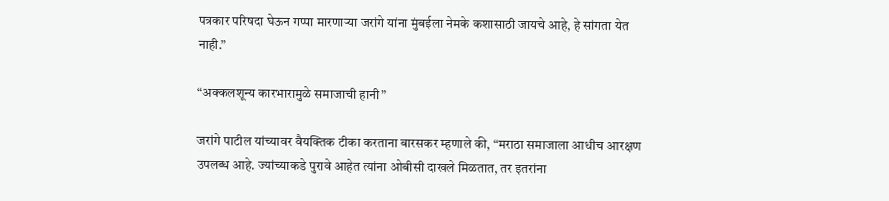पत्रकार परिषदा घेऊन गप्पा मारणाऱ्या जरांगे यांना मुंबईला नेमके कशासाठी जायचे आहे, हे सांगता येत नाही.”

“अक्कलशून्य कारभारामुळे समाजाची हानी”

जरांगे पाटील यांच्यावर वैयक्तिक टीका करताना बारसकर म्हणाले की, “मराठा समाजाला आधीच आरक्षण उपलब्ध आहे. ज्यांच्याकडे पुरावे आहेत त्यांना ओबीसी दाखले मिळतात, तर इतरांना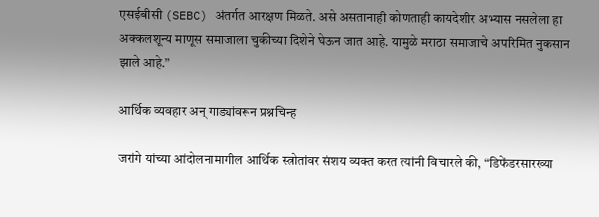एसईबीसी (SEBC) अंतर्गत आरक्षण मिळते. असे असतानाही कोणताही कायदेशीर अभ्यास नसलेला हा अक्कलशून्य माणूस समाजाला चुकीच्या दिशेने घेऊन जात आहे. यामुळे मराठा समाजाचे अपरिमित नुकसान झाले आहे.”

आर्थिक व्यवहार अन् गाड्यांवरून प्रश्नचिन्ह

जरांगे यांच्या आंदोलनामागील आर्थिक स्त्रोतांवर संशय व्यक्त करत त्यांनी विचारले की, “डिफेंडरसारख्या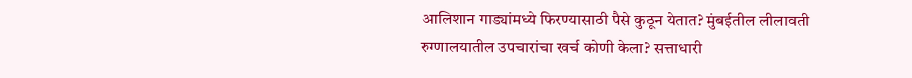आलिशान गाड्यांमध्ये फिरण्यासाठी पैसे कुठून येतात? मुंबईतील लीलावती रुग्णालयातील उपचारांचा खर्च कोणी केला? सत्ताधारी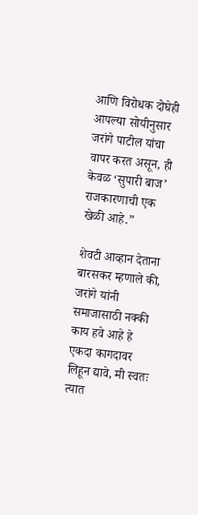आणि विरोधक दोघेही आपल्या सोयीनुसार जरांगे पाटील यांचा वापर करत असून, ही केवळ ‘सुपारी बाज’ राजकारणाची एक खेळी आहे.”

शेवटी आव्हान देताना बारसकर म्हणाले की, जरांगे यांनी समाजासाठी नक्की काय हवे आहे हे एकदा कागदावर लिहून द्यावे, मी स्वतः त्यात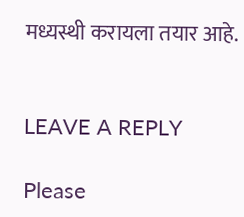मध्यस्थी करायला तयार आहे.


LEAVE A REPLY

Please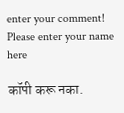enter your comment!
Please enter your name here

कॉपी करू नका.